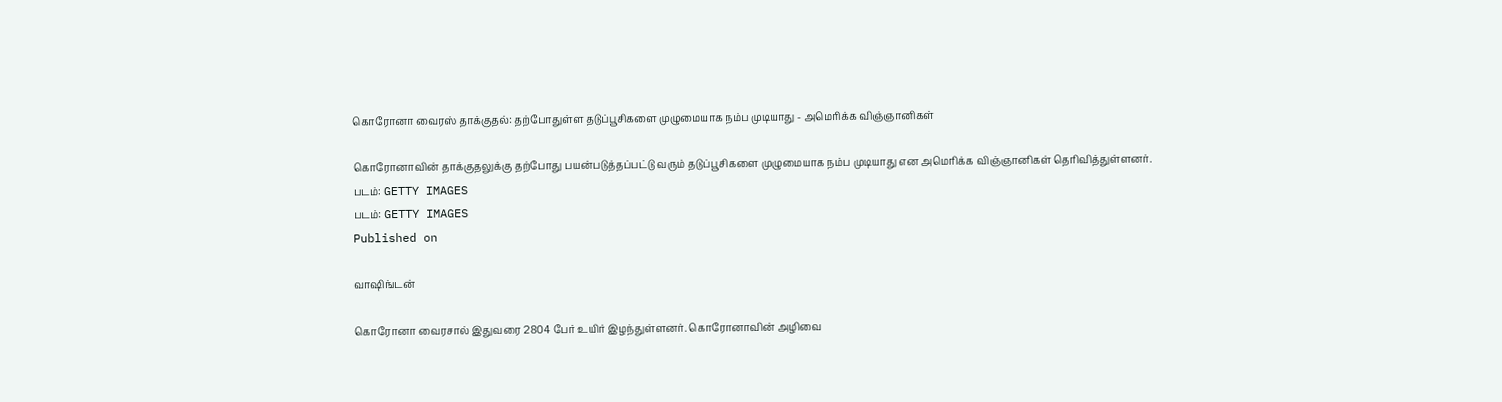கொரோனா வைரஸ் தாக்குதல்: தற்போதுள்ள தடுப்பூசிகளை முழுமையாக நம்ப முடியாது - அமெரிக்க விஞ்ஞானிகள்

கொரோனாவின் தாக்குதலுக்கு தற்போது பயன்படுத்தப்பட்டு வரும் தடுப்பூசிகளை முழுமையாக நம்ப முடியாது என அமெரிக்க விஞ்ஞானிகள் தெரிவித்துள்ளனர்.
படம்: GETTY IMAGES
படம்: GETTY IMAGES
Published on

வாஷிங்டன்

கொரோனா வைரசால் இதுவரை 2804 பேர் உயிர் இழந்துள்ளனர். கொரோனாவின் அழிவை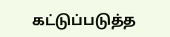கட்டுப்படுத்த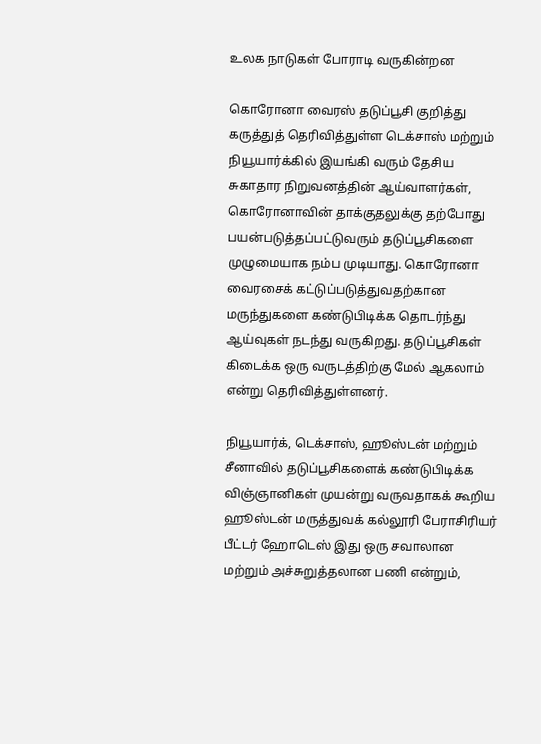உலக நாடுகள் போராடி வருகின்றன

கொரோனா வைரஸ் தடுப்பூசி குறித்து கருத்துத் தெரிவித்துள்ள டெக்சாஸ் மற்றும் நியூயார்க்கில் இயங்கி வரும் தேசிய சுகாதார நிறுவனத்தின் ஆய்வாளர்கள், கொரோனாவின் தாக்குதலுக்கு தற்போது பயன்படுத்தப்பட்டுவரும் தடுப்பூசிகளை முழுமையாக நம்ப முடியாது. கொரோனா வைரசைக் கட்டுப்படுத்துவதற்கான மருந்துகளை கண்டுபிடிக்க தொடர்ந்து ஆய்வுகள் நடந்து வருகிறது. தடுப்பூசிகள் கிடைக்க ஒரு வருடத்திற்கு மேல் ஆகலாம் என்று தெரிவித்துள்ளனர்.

நியூயார்க், டெக்சாஸ், ஹூஸ்டன் மற்றும் சீனாவில் தடுப்பூசிகளைக் கண்டுபிடிக்க விஞ்ஞானிகள் முயன்று வருவதாகக் கூறிய ஹூஸ்டன் மருத்துவக் கல்லூரி பேராசிரியர் பீட்டர் ஹோடெஸ் இது ஒரு சவாலான மற்றும் அச்சுறுத்தலான பணி என்றும்,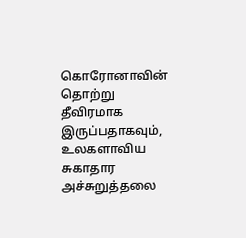கொரோனாவின் தொற்று தீவிரமாக இருப்பதாகவும், உலகளாவிய சுகாதார அச்சுறுத்தலை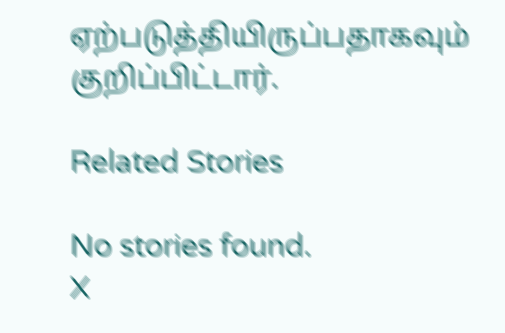ஏற்படுத்தியிருப்பதாகவும் குறிப்பிட்டார்.

Related Stories

No stories found.
X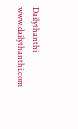Dailythanthi
www.dailythanthi.com